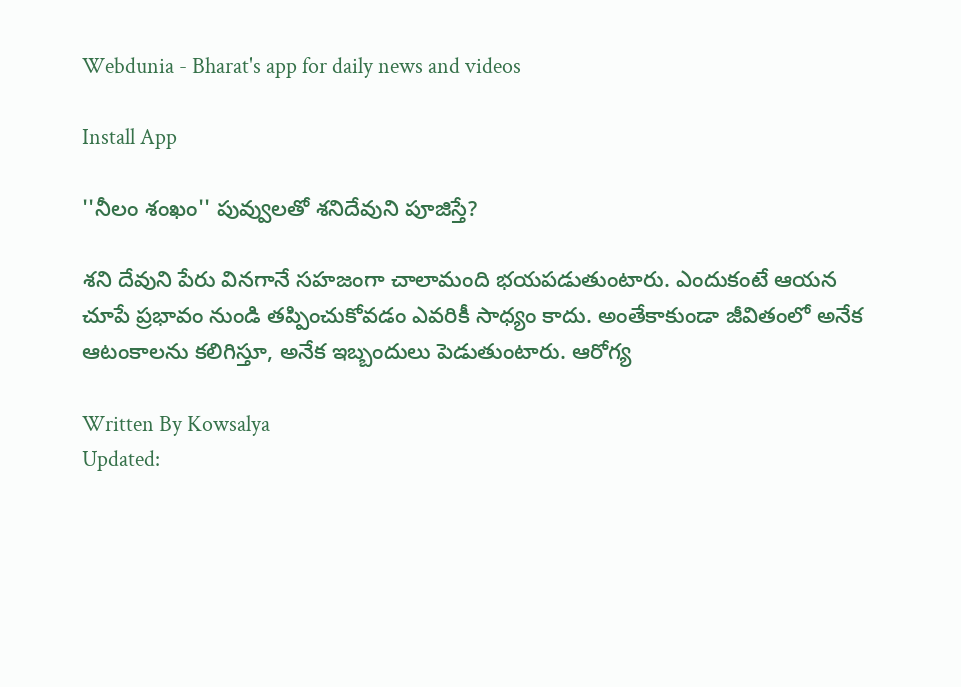Webdunia - Bharat's app for daily news and videos

Install App

''నీలం శంఖం'' పువ్వులతో శనిదేవుని పూజిస్తే?

శని దేవుని పేరు వినగానే సహజంగా చాలామంది భయపడుతుంటారు. ఎందుకంటే ఆయన చూపే ప్రభావం నుండి తప్పించుకోవడం ఎవరికీ సాధ్యం కాదు. అంతేకాకుండా జీవితంలో అనేక ఆటంకాలను కలిగిస్తూ, అనేక ఇబ్బందులు పెడుతుంటారు. ఆరోగ్య

Written By Kowsalya
Updated: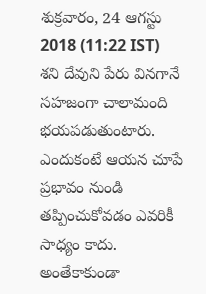శుక్రవారం, 24 ఆగస్టు 2018 (11:22 IST)
శని దేవుని పేరు వినగానే సహజంగా చాలామంది భయపడుతుంటారు. ఎందుకంటే ఆయన చూపే ప్రభావం నుండి తప్పించుకోవడం ఎవరికీ సాధ్యం కాదు. అంతేకాకుండా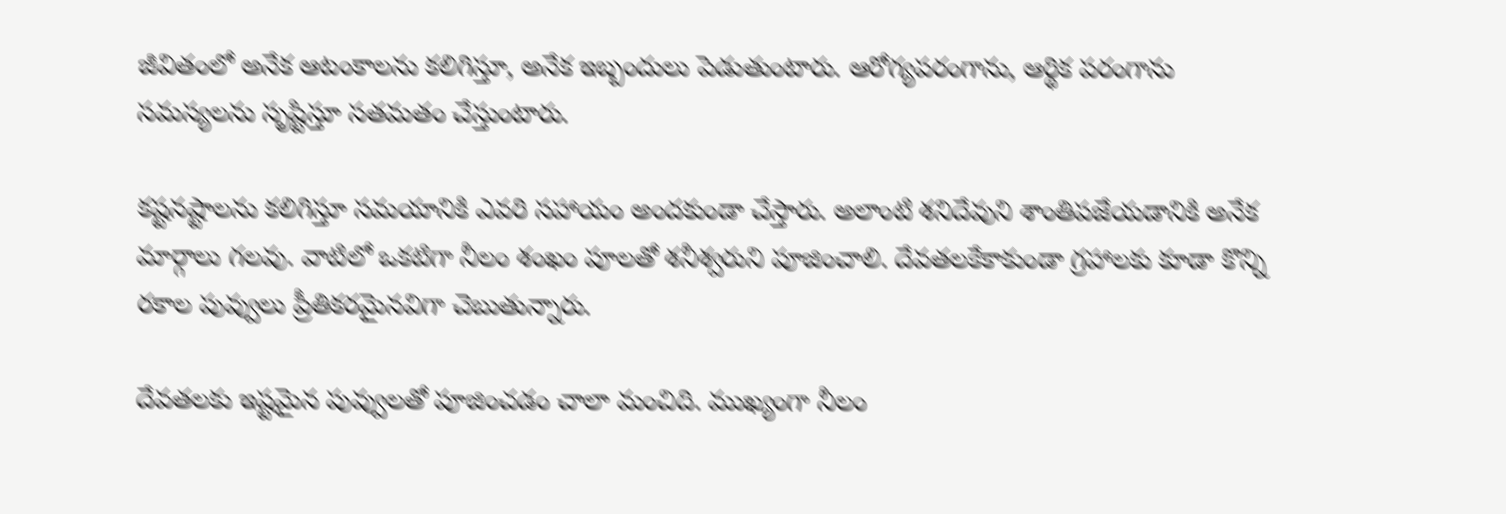జీవితంలో అనేక ఆటంకాలను కలిగిస్తూ, అనేక ఇబ్బందులు పెడుతుంటారు. ఆరోగ్యపరంగాను, ఆర్థిక పరంగాను సమస్యలను సృష్టిస్తూ సతమతం చేస్తుంటారు.

కష్టనష్టాలను కలిగిస్తూ సమయానికి ఎవరి సహాయం అందకుండా చేస్తారు. అలాంటి శనిదేవుని శాంతిపజేయడానికి అనేక మార్గాలు గలవు. వాటిలో ఒకటిగా నీలం శంఖం పూలతో శనీశ్వరుని పూజించాలి. దేవతలకేకాకుండా గ్రహాలకు కూడా కొన్ని రకాల పువ్వులు ప్రీతికరమైనవిగా చెబుతున్నారు.

దేవతలకు ఇష్టమైన పువ్వులతో పూజించడం చాలా మంచిది. ముఖ్యంగా నీలం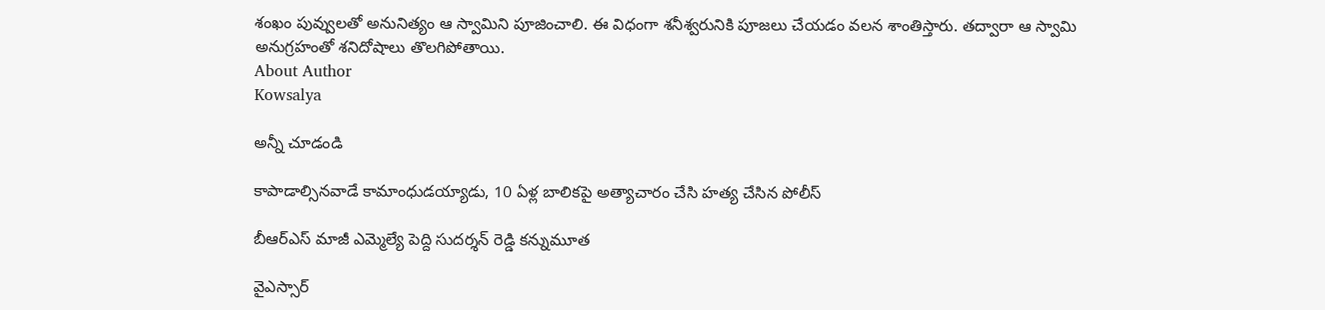శంఖం పువ్వులతో అనునిత్యం ఆ స్వామిని పూజించాలి. ఈ విధంగా శనీశ్వరునికి పూజలు చేయడం వలన శాంతిస్తారు. తద్వారా ఆ స్వామి అనుగ్రహంతో శనిదోషాలు తొలగిపోతాయి.
About Author
Kowsalya

అన్నీ చూడండి

కాపాడాల్సినవాడే కామాంధుడయ్యాడు, 10 ఏళ్ల బాలికపై అత్యాచారం చేసి హత్య చేసిన పోలీస్

బీఆర్ఎస్ మాజీ ఎమ్మెల్యే పెద్ది సుదర్శన్ రెడ్డి కన్నుమూత

వైఎస్సార్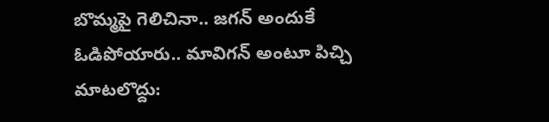బొమ్మపై గెలిచినా.. జగన్ అందుకే ఓడిపోయారు.. మావిగన్ అంటూ పిచ్చి మాటలొద్దు: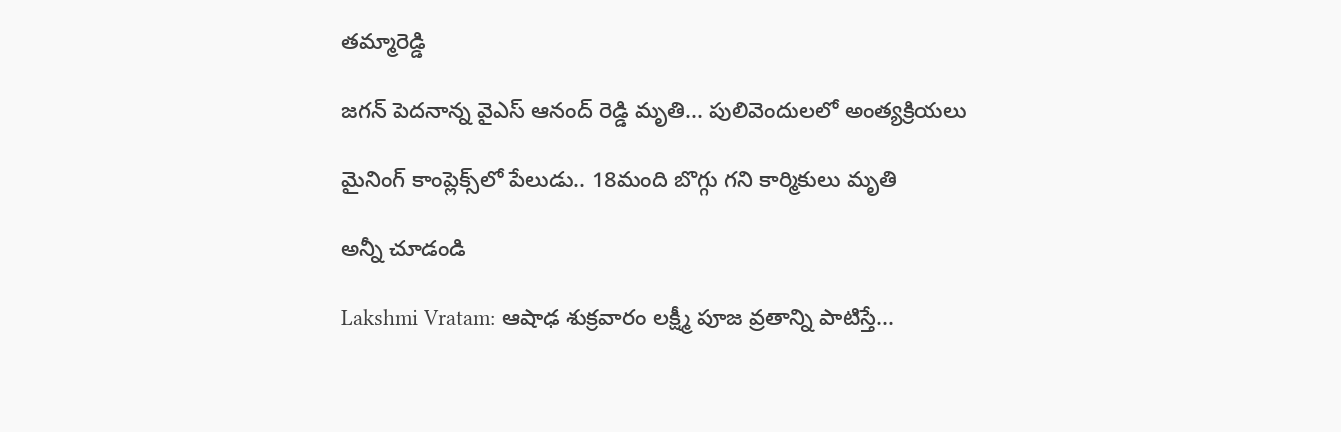తమ్మారెడ్డి

జగన్ పెదనాన్న వైఎస్ ఆనంద్ రెడ్డి మృతి... పులివెందులలో అంత్యక్రియలు

మైనింగ్ కాంప్లెక్స్‌లో పేలుడు.. 18మంది బొగ్గు గని కార్మికులు మృతి

అన్నీ చూడండి

Lakshmi Vratam: ఆషాఢ శుక్రవారం లక్ష్మీ పూజ వ్రతాన్ని పాటిస్తే...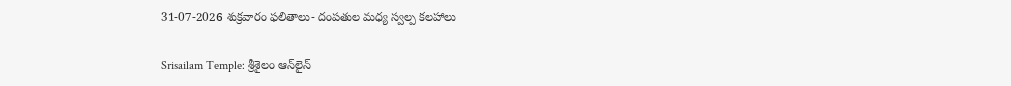31-07-2026 శుక్రవారం ఫలితాలు- దంపతుల మధ్య స్వల్ప కలహాలు

Srisailam Temple: శ్రీశైలం ఆన్‌లైన్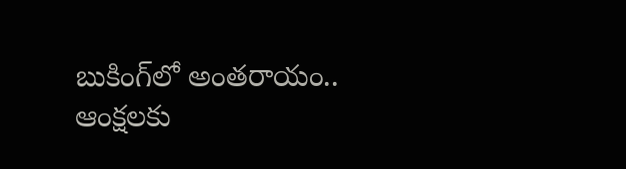బుకింగ్‌లో అంతరాయం.. ఆంక్షలకు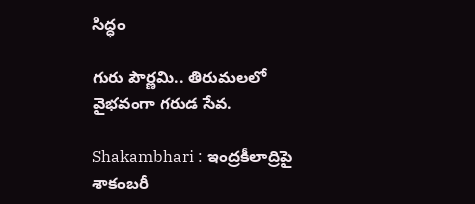సిద్ధం

గురు పౌర్ణమి.. తిరుమలలో వైభవంగా గరుడ సేవ.

Shakambhari : ఇంద్రకీలాద్రిపై శాకంబరీ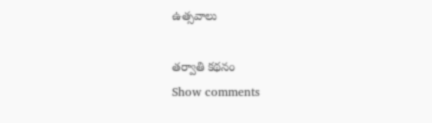ఉత్సవాలు

తర్వాతి కథనం
Show comments